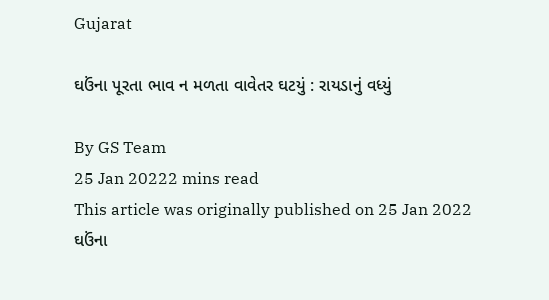Gujarat

ઘઉંના પૂરતા ભાવ ન મળતા વાવેતર ઘટયું : રાયડાનું વધ્યું

By GS Team
25 Jan 20222 mins read
This article was originally published on 25 Jan 2022
ઘઉંના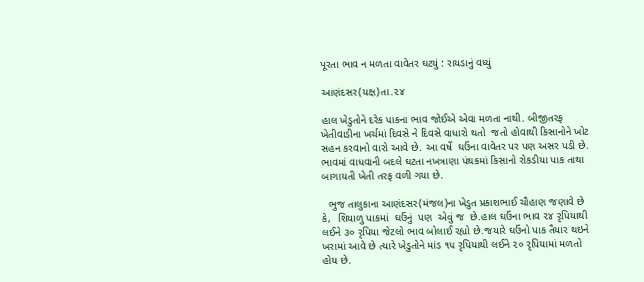પૂરતા ભાવ ન મળતા વાવેતર ઘટયું : રાયડાનું વધ્યું

આણંદસર(યક્ષ)તા.૨૪

હાલ ખેડુતોને દરેક પાકના ભાવ જોઈએ એવા મળતા નાથી. બીજીતરફ ખેતીવાડીના ખર્ચમાં દિવસે ને દિવસે વાધારો થતો  જતો હોવાથી કિસાનોને ખોટ સહન કરવાનો વારો આવે છે. આ વર્ષે  ઘઉંના વાવેતર પર પણ અસર પડી છે. ભાવમાં વાધવાની બદલે ઘટતા નખત્રાણા પંથકમાં કિસાનો રોકડીયા પાક તાથા બાગાયતી ખેતી તરફ વળી ગયા છે.

  ભુજ તાલુકાના આણંદસર(મંજલ)ના ખેડુત પ્રકાશભાઈ ચૌહાણ જણાવે છે કે,  શિયાળુ પાકમાં  ઘઉંનું  પણ  એવું જ  છે.હાલ ઘઉંના ભાવ ૨૪ રૃપિયાથી લઈને ૩૦ રૃપિયા જેટલો ભાવ બોલાઈ રહ્યો છે.જયારે ઘઉંનો પાક તૈયાર થઇને ખરામાં આવે છે ત્યારે ખેડુતોને માંડ ૧૫ રૃપિયાથી લઈને ૨૦ રૃપિયામાં મળતો હોય છે.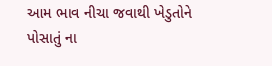આમ ભાવ નીચા જવાથી ખેડુતોને પોસાતું ના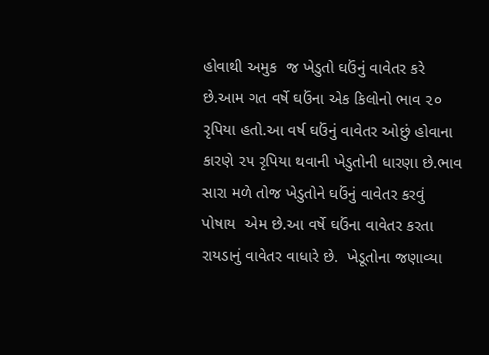હોવાથી અમુક  જ ખેડુતો ઘઉંનું વાવેતર કરે છે.આમ ગત વર્ષે ઘઉંના એક કિલોનો ભાવ ૨૦ રૃપિયા હતો.આ વર્ષ ઘઉંનું વાવેતર ઓછું હોવાના કારણે ૨૫ રૃપિયા થવાની ખેડુતોની ધારણા છે.ભાવ સારા મળે તોજ ખેડુતોને ઘઉંનું વાવેતર કરવું પોષાય  એમ છે.આ વર્ષે ઘઉંના વાવેતર કરતા રાયડાનું વાવેતર વાધારે છે.  ખેડૂતોના જણાવ્યા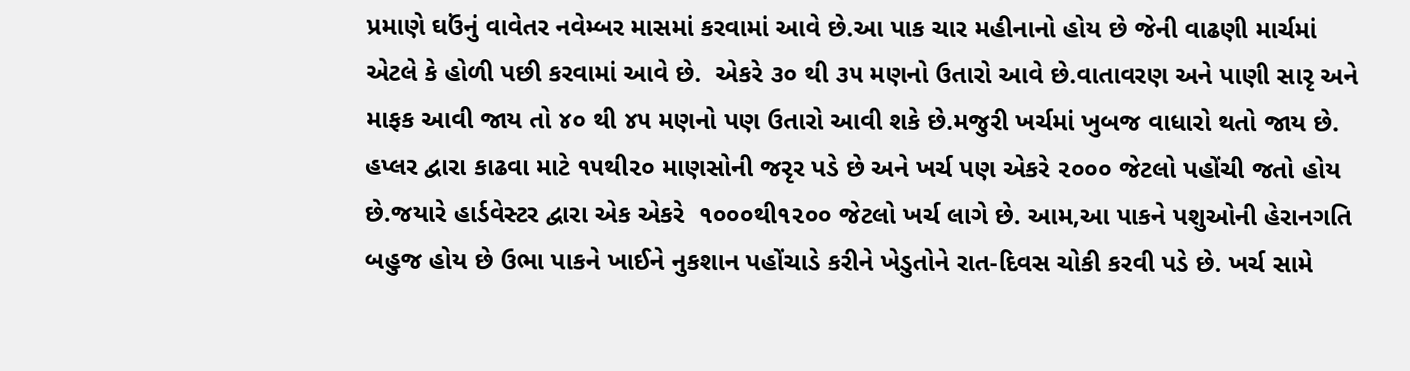પ્રમાણે ઘઉંનું વાવેતર નવેમ્બર માસમાં કરવામાં આવે છે.આ પાક ચાર મહીનાનો હોય છે જેની વાઢણી માર્ચમાં એટલે કે હોળી પછી કરવામાં આવે છે.  એકરે ૩૦ થી ૩૫ મણનો ઉતારો આવે છે.વાતાવરણ અને પાણી સારૃ અને માફક આવી જાય તો ૪૦ થી ૪૫ મણનો પણ ઉતારો આવી શકે છે.મજુરી ખર્ચમાં ખુબજ વાધારો થતો જાય છે. હપ્લર દ્વારા કાઢવા માટે ૧૫થી૨૦ માણસોની જરૃર પડે છે અને ખર્ચ પણ એકરે ૨૦૦૦ જેટલો પહોંચી જતો હોય છે.જયારે હાર્ડવેસ્ટર દ્વારા એક એકરે  ૧૦૦૦થી૧૨૦૦ જેટલો ખર્ચ લાગે છે. આમ,આ પાકને પશુઓની હેરાનગતિ બહુજ હોય છે ઉભા પાકને ખાઈને નુકશાન પહોંચાડે કરીને ખેડુતોને રાત-દિવસ ચોકી કરવી પડે છે. ખર્ચ સામે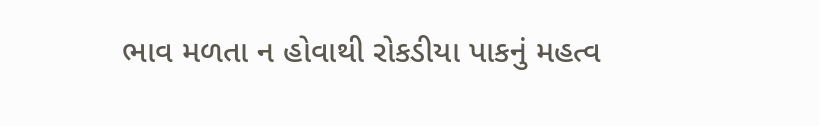ભાવ મળતા ન હોવાથી રોકડીયા પાકનું મહત્વ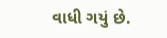વાધી ગયું છે.